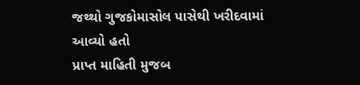જથ્થો ગુજકોમાસોલ પાસેથી ખરીદવામાં આવ્યો હતો
પ્રાપ્ત માહિતી મુજબ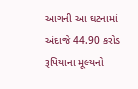આગની આ ઘટનામાં અંદાજે 44.90 કરોડ રૂપિયાના મૂલ્યનો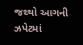જથ્થો આગની ઝપેટમાં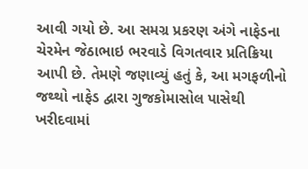આવી ગયો છે. આ સમગ્ર પ્રકરણ અંગે નાફેડના ચેરમેન જેઠાભાઇ ભરવાડે વિગતવાર પ્રતિક્રિયા આપી છે. તેમણે જણાવ્યું હતું કે, આ મગફળીનો જથ્થો નાફેડ દ્વારા ગુજકોમાસોલ પાસેથી ખરીદવામાં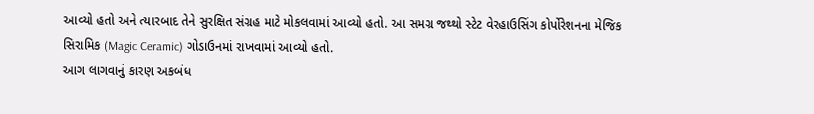આવ્યો હતો અને ત્યારબાદ તેને સુરક્ષિત સંગ્રહ માટે મોકલવામાં આવ્યો હતો. આ સમગ્ર જથ્થો સ્ટેટ વેરહાઉસિંગ કોર્પોરેશનના મેજિક સિરામિક (Magic Ceramic) ગોડાઉનમાં રાખવામાં આવ્યો હતો.
આગ લાગવાનું કારણ અકબંધ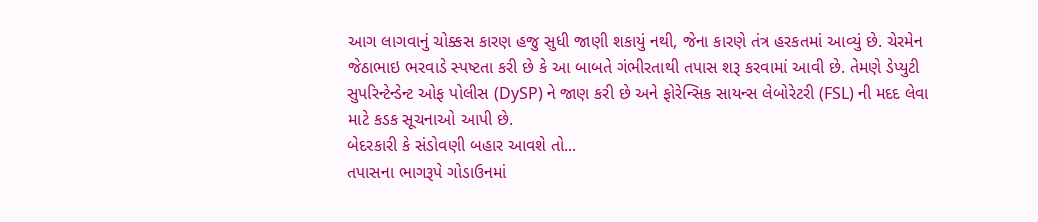આગ લાગવાનું ચોક્કસ કારણ હજુ સુધી જાણી શકાયું નથી, જેના કારણે તંત્ર હરકતમાં આવ્યું છે. ચેરમેન જેઠાભાઇ ભરવાડે સ્પષ્ટતા કરી છે કે આ બાબતે ગંભીરતાથી તપાસ શરૂ કરવામાં આવી છે. તેમણે ડેપ્યુટી સુપરિન્ટેન્ડેન્ટ ઓફ પોલીસ (DySP) ને જાણ કરી છે અને ફોરેન્સિક સાયન્સ લેબોરેટરી (FSL) ની મદદ લેવા માટે કડક સૂચનાઓ આપી છે.
બેદરકારી કે સંડોવણી બહાર આવશે તો...
તપાસના ભાગરૂપે ગોડાઉનમાં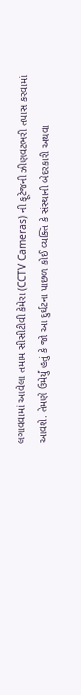લગાવવામાં આવેલા તમામ સીસીટીવી કેમેરા (CCTV Cameras) ની ફૂટેજની ઝીણવટભરી તપાસ કરવામાં આવશે. તેમણે ઉમેર્યું હતું કે જો આ દુર્ઘટના પાછળ કોઈ વ્યક્તિ કે સંસ્થાની બેદરકારી અથવા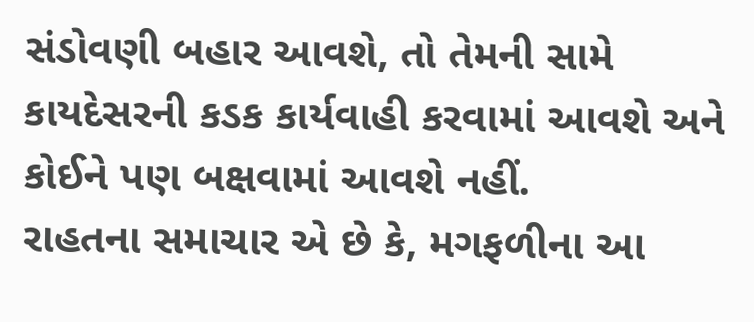સંડોવણી બહાર આવશે, તો તેમની સામે કાયદેસરની કડક કાર્યવાહી કરવામાં આવશે અને કોઈને પણ બક્ષવામાં આવશે નહીં.
રાહતના સમાચાર એ છે કે, મગફળીના આ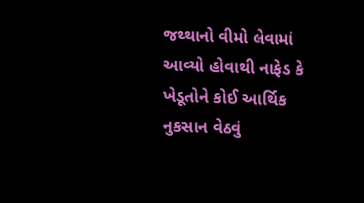જથ્થાનો વીમો લેવામાં આવ્યો હોવાથી નાફેડ કે ખેડૂતોને કોઈ આર્થિક નુકસાન વેઠવું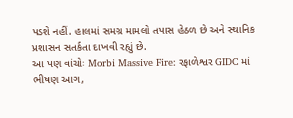પડશે નહીં. હાલમાં સમગ્ર મામલો તપાસ હેઠળ છે અને સ્થાનિક પ્રશાસન સતર્કતા દાખવી રહ્યું છે.
આ પણ વાંચોઃ Morbi Massive Fire: રફાળેશ્વર GIDC માં ભીષણ આગ,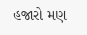હજારો મણ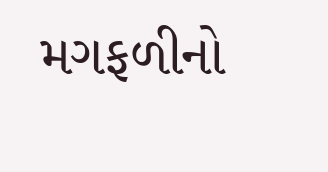મગફળીનો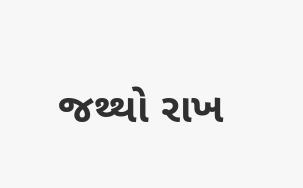જથ્થો રાખ